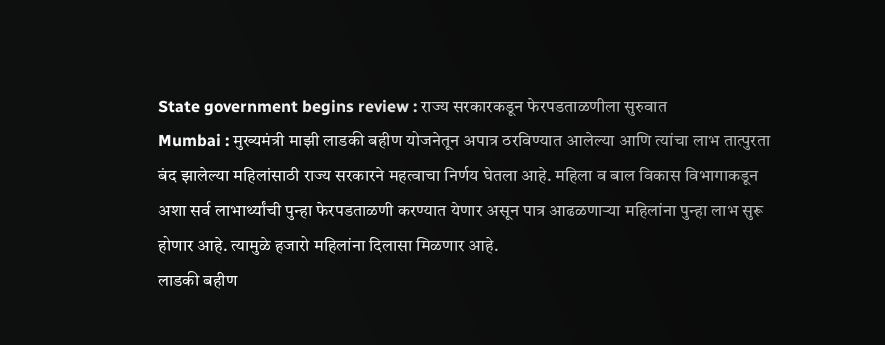State government begins review : राज्य सरकारकडून फेरपडताळणीला सुरुवात
Mumbai : मुख्यमंत्री माझी लाडकी बहीण योजनेतून अपात्र ठरविण्यात आलेल्या आणि त्यांचा लाभ तात्पुरता बंद झालेल्या महिलांसाठी राज्य सरकारने महत्वाचा निर्णय घेतला आहे. महिला व बाल विकास विभागाकडून अशा सर्व लाभार्थ्यांची पुन्हा फेरपडताळणी करण्यात येणार असून पात्र आढळणाऱ्या महिलांना पुन्हा लाभ सुरू होणार आहे. त्यामुळे हजारो महिलांना दिलासा मिळणार आहे.
लाडकी बहीण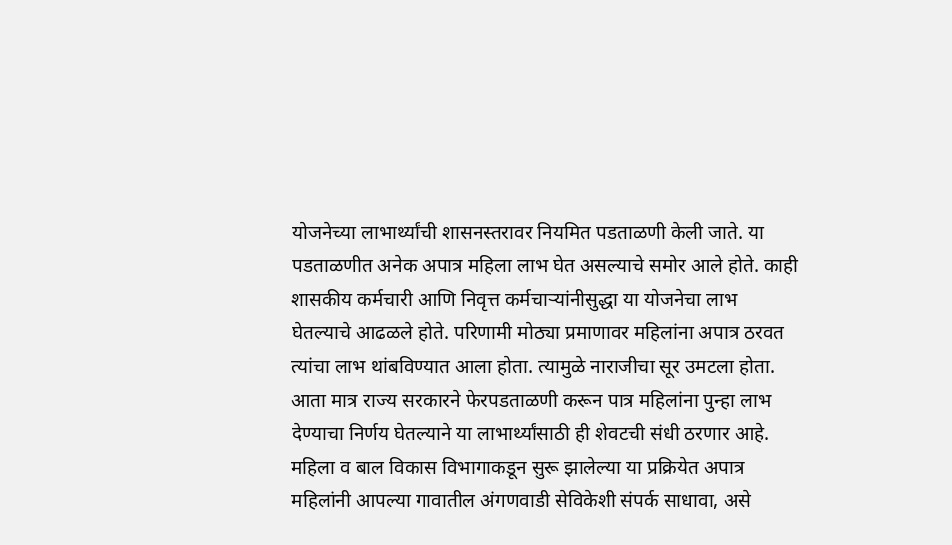योजनेच्या लाभार्थ्यांची शासनस्तरावर नियमित पडताळणी केली जाते. या पडताळणीत अनेक अपात्र महिला लाभ घेत असल्याचे समोर आले होते. काही शासकीय कर्मचारी आणि निवृत्त कर्मचाऱ्यांनीसुद्धा या योजनेचा लाभ घेतल्याचे आढळले होते. परिणामी मोठ्या प्रमाणावर महिलांना अपात्र ठरवत त्यांचा लाभ थांबविण्यात आला होता. त्यामुळे नाराजीचा सूर उमटला होता. आता मात्र राज्य सरकारने फेरपडताळणी करून पात्र महिलांना पुन्हा लाभ देण्याचा निर्णय घेतल्याने या लाभार्थ्यांसाठी ही शेवटची संधी ठरणार आहे.
महिला व बाल विकास विभागाकडून सुरू झालेल्या या प्रक्रियेत अपात्र महिलांनी आपल्या गावातील अंगणवाडी सेविकेशी संपर्क साधावा, असे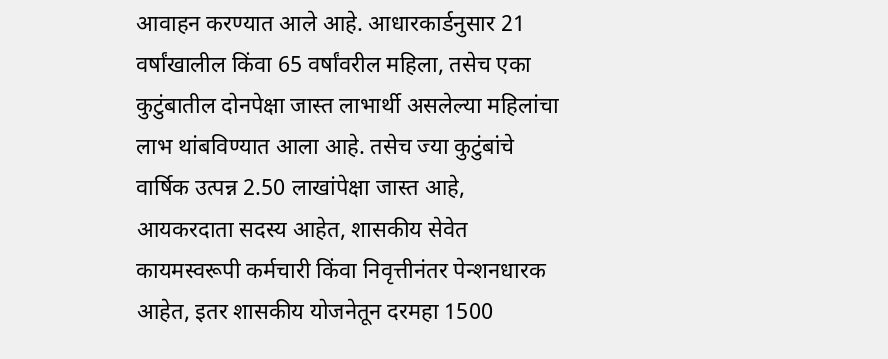आवाहन करण्यात आले आहे. आधारकार्डनुसार 21 वर्षांखालील किंवा 65 वर्षांवरील महिला, तसेच एका कुटुंबातील दोनपेक्षा जास्त लाभार्थी असलेल्या महिलांचा लाभ थांबविण्यात आला आहे. तसेच ज्या कुटुंबांचे वार्षिक उत्पन्न 2.50 लाखांपेक्षा जास्त आहे, आयकरदाता सदस्य आहेत, शासकीय सेवेत कायमस्वरूपी कर्मचारी किंवा निवृत्तीनंतर पेन्शनधारक आहेत, इतर शासकीय योजनेतून दरमहा 1500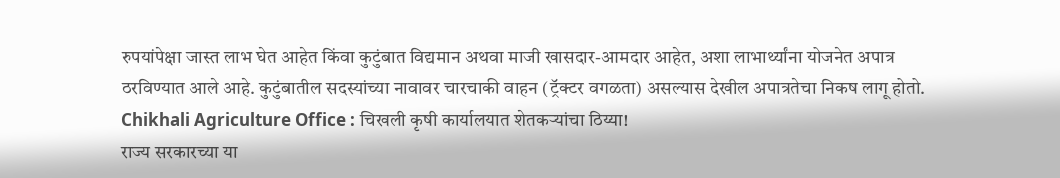रुपयांपेक्षा जास्त लाभ घेत आहेत किंवा कुटुंबात विद्यमान अथवा माजी खासदार-आमदार आहेत, अशा लाभार्थ्यांना योजनेत अपात्र ठरविण्यात आले आहे. कुटुंबातील सदस्यांच्या नावावर चारचाकी वाहन (ट्रॅक्टर वगळता) असल्यास देखील अपात्रतेचा निकष लागू होतो.
Chikhali Agriculture Office : चिखली कृषी कार्यालयात शेतकऱ्यांचा ठिय्या!
राज्य सरकारच्या या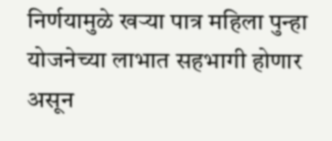निर्णयामुळे खऱ्या पात्र महिला पुन्हा योजनेच्या लाभात सहभागी होणार असून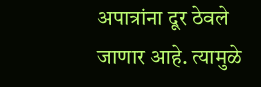अपात्रांना दूर ठेवले जाणार आहे. त्यामुळे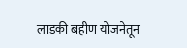लाडकी बहीण योजनेतून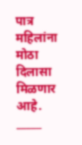पात्र महिलांना मोठा दिलासा मिळणार आहे.
_____